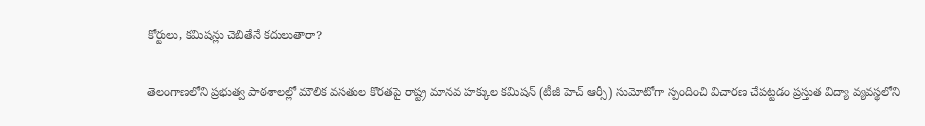కోర్టులు, కమిషన్లు చెబితేనే కదులుతారా?

తెలంగాణలోని ప్రభుత్వ పాఠశాలల్లో మౌలిక వసతుల కొరతపై రాష్ట్ర మానవ హక్కుల కమిషన్ (టీజీ హెచ్ ఆర్సీ) సుమోటోగా స్పందించి విచారణ చేపట్టడం ప్రస్తుత విద్యా వ్యవస్థలోని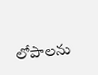లోపాలను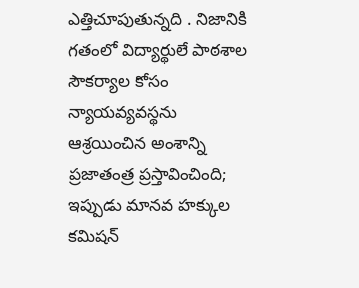ఎత్తిచూపుతున్నది . నిజానికి గతంలో విద్యార్థులే పాఠశాల సౌకర్యాల కోసం న్యాయవ్యవస్థను ఆశ్రయించిన అంశాన్ని ప్రజాతంత్ర ప్రస్తావించింది; ఇప్పుడు మానవ హక్కుల కమిషన్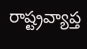రాష్ట్రవ్యాప్త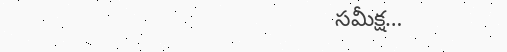సమీక్ష…